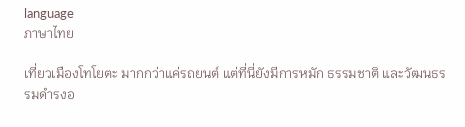language
ภาษาไทย

เที่ยวเมืองโทโยตะ มากกว่าแค่รถยนต์ แต่ที่นี่ยังมีการหมัก ธรรมชาติ และวัฒนธรรมดำรงอ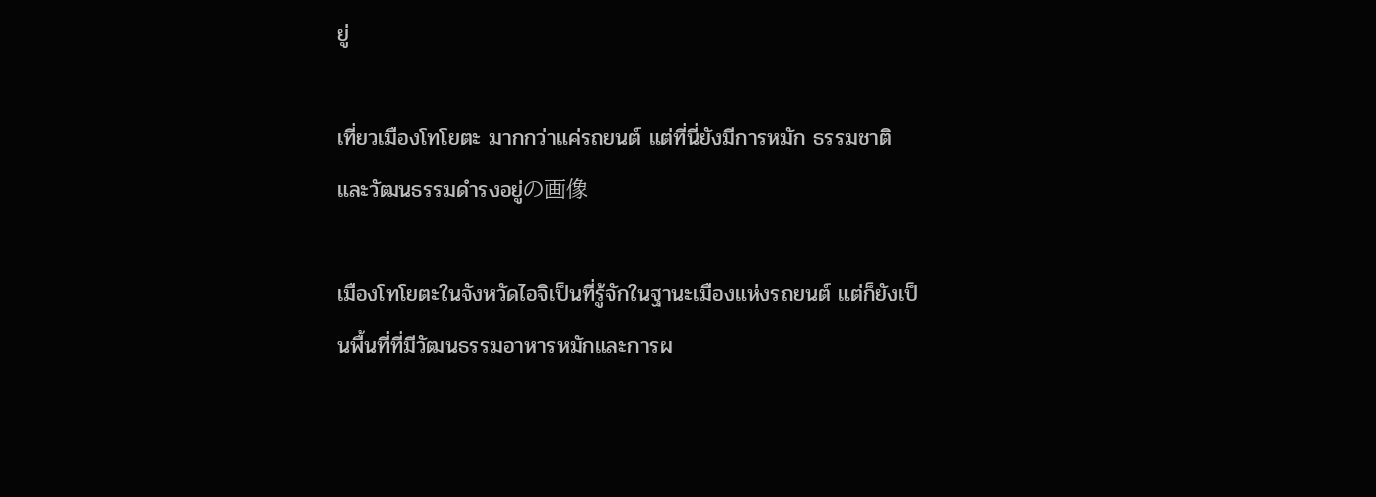ยู่

เที่ยวเมืองโทโยตะ มากกว่าแค่รถยนต์ แต่ที่นี่ยังมีการหมัก ธรรมชาติ และวัฒนธรรมดำรงอยู่の画像

เมืองโทโยตะในจังหวัดไอจิเป็นที่รู้จักในฐานะเมืองแห่งรถยนต์ แต่ก็ยังเป็นพื้นที่ที่มีวัฒนธรรมอาหารหมักและการผ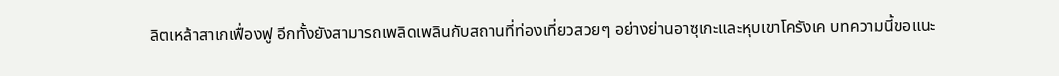ลิตเหล้าสาเกเฟื่องฟู อีกทั้งยังสามารถเพลิดเพลินกับสถานที่ท่องเที่ยวสวยๆ อย่างย่านอาซุเกะและหุบเขาโครังเค บทความนี้ขอแนะ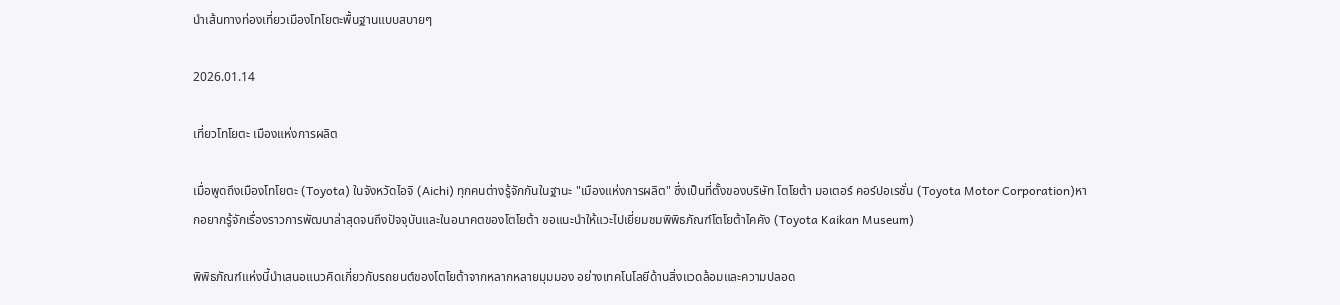นำเส้นทางท่องเที่ยวเมืองโทโยตะพื้นฐานแบบสบายๆ

2026.01.14

เที่ยวโทโยตะ เมืองแห่งการผลิต

เมื่อพูดถึงเมืองโทโยตะ (Toyota) ในจังหวัดไอจิ (Aichi) ทุกคนต่างรู้จักกันในฐานะ "เมืองแห่งการผลิต" ซึ่งเป็นที่ตั้งของบริษัท โตโยต้า มอเตอร์ คอร์ปอเรชั่น (Toyota Motor Corporation)หากอยากรู้จักเรื่องราวการพัฒนาล่าสุดจนถึงปัจจุบันและในอนาคตของโตโยต้า ขอแนะนำให้แวะไปเยี่ยมชมพิพิธภัณฑ์โตโยต้าไคคัง (Toyota Kaikan Museum)

พิพิธภัณฑ์แห่งนี้นำเสนอแนวคิดเกี่ยวกับรถยนต์ของโตโยต้าจากหลากหลายมุมมอง อย่างเทคโนโลยีด้านสิ่งแวดล้อมและความปลอด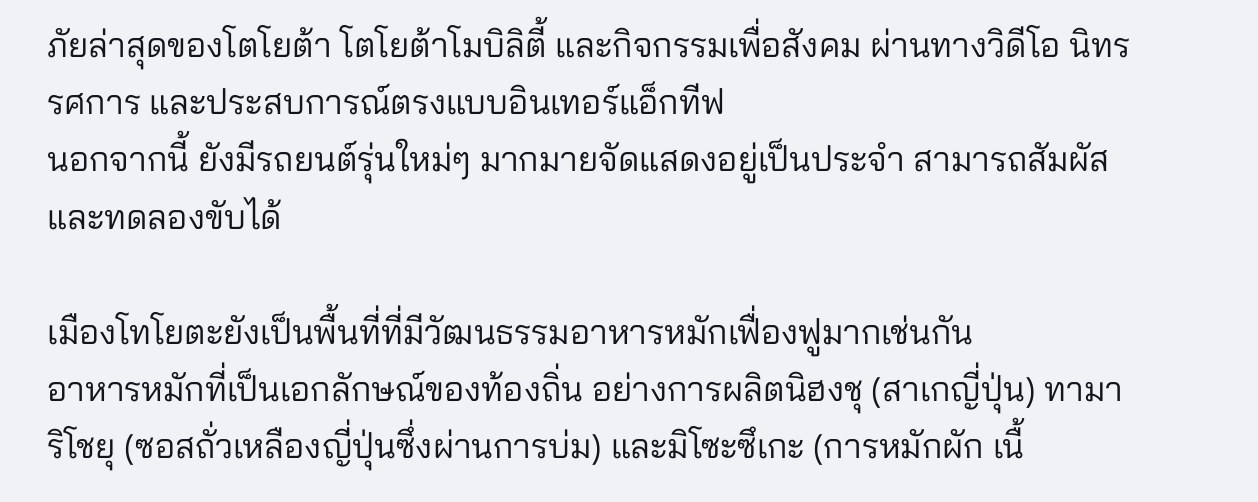ภัยล่าสุดของโตโยต้า โตโยต้าโมบิลิตี้ และกิจกรรมเพื่อสังคม ผ่านทางวิดีโอ นิทรรศการ และประสบการณ์ตรงแบบอินเทอร์แอ็กทีฟ
นอกจากนี้ ยังมีรถยนต์รุ่นใหม่ๆ มากมายจัดแสดงอยู่เป็นประจำ สามารถสัมผัสและทดลองขับได้

เมืองโทโยตะยังเป็นพื้นที่ที่มีวัฒนธรรมอาหารหมักเฟื่องฟูมากเช่นกัน
อาหารหมักที่เป็นเอกลักษณ์ของท้องถิ่น อย่างการผลิตนิฮงชุ (สาเกญี่ปุ่น) ทามาริโชยุ (ซอสถั่วเหลืองญี่ปุ่นซึ่งผ่านการบ่ม) และมิโซะซึเกะ (การหมักผัก เนื้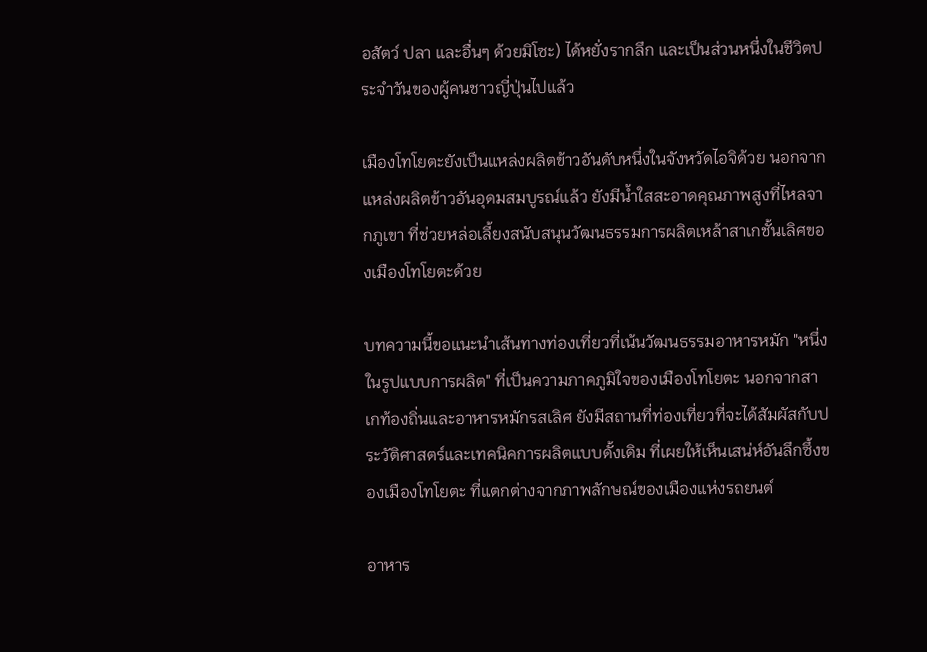อสัตว์ ปลา และอื่นๆ ด้วยมิโซะ) ได้หยั่งรากลึก และเป็นส่วนหนึ่งในชีวิตประจำวันของผู้คนชาวญี่ปุ่นไปแล้ว

เมืองโทโยตะยังเป็นแหล่งผลิตข้าวอันดับหนึ่งในจังหวัดไอจิด้วย นอกจากแหล่งผลิตข้าวอันอุดมสมบูรณ์แล้ว ยังมีน้ำใสสะอาดคุณภาพสูงที่ไหลจากภูเขา ที่ช่วยหล่อเลี้ยงสนับสนุนวัฒนธรรมการผลิตเหล้าสาเกชั้นเลิศของเมืองโทโยตะด้วย

บทความนี้ขอแนะนำเส้นทางท่องเที่ยวที่เน้นวัฒนธรรมอาหารหมัก "หนึ่งในรูปแบบการผลิต" ที่เป็นความภาคภูมิใจของเมืองโทโยตะ นอกจากสาเกท้องถิ่นและอาหารหมักรสเลิศ ยังมีสถานที่ท่องเที่ยวที่จะได้สัมผัสกับประวัติศาสตร์และเทคนิคการผลิตแบบดั้งเดิม ที่เผยให้เห็นเสน่ห์อันลึกซึ้งของเมืองโทโยตะ ที่แตกต่างจากภาพลักษณ์ของเมืองแห่งรถยนต์

อาหาร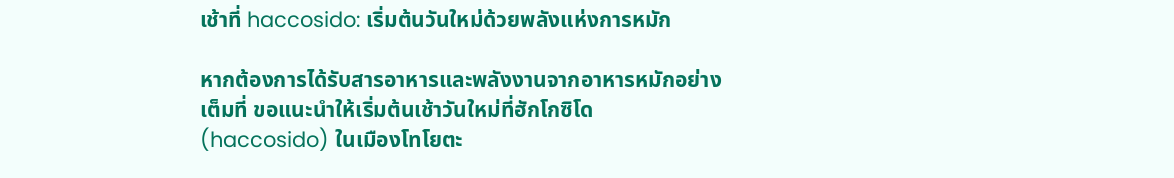เช้าที่ haccosido: เริ่มต้นวันใหม่ด้วยพลังแห่งการหมัก

หากต้องการได้รับสารอาหารและพลังงานจากอาหารหมักอย่างเต็มที่ ขอแนะนำให้เริ่มต้นเช้าวันใหม่ที่ฮักโกซิโด (haccosido) ในเมืองโทโยตะ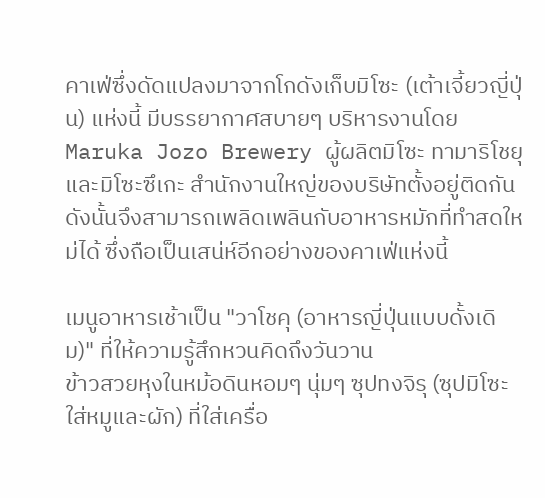คาเฟ่ซึ่งดัดแปลงมาจากโกดังเก็บมิโซะ (เต้าเจี้ยวญี่ปุ่น) แห่งนี้ มีบรรยากาศสบายๆ บริหารงานโดย Maruka Jozo Brewery ผู้ผลิตมิโซะ ทามาริโชยุ และมิโซะซึเกะ สำนักงานใหญ่ของบริษัทตั้งอยู่ติดกัน ดังนั้นจึงสามารถเพลิดเพลินกับอาหารหมักที่ทำสดใหม่ได้ ซึ่งถือเป็นเสน่ห์อีกอย่างของคาเฟ่แห่งนี้

เมนูอาหารเช้าเป็น "วาโชคุ (อาหารญี่ปุ่นแบบดั้งเดิม)" ที่ให้ความรู้สึกหวนคิดถึงวันวาน
ข้าวสวยหุงในหม้อดินหอมๆ นุ่มๆ ซุปทงจิรุ (ซุปมิโซะใส่หมูและผัก) ที่ใส่เครื่อ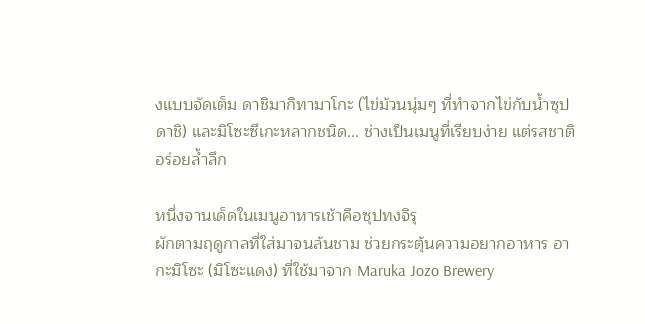งแบบจัดเต็ม ดาชิมากิทามาโกะ (ไข่ม้วนนุ่มๆ ที่ทำจากไข่กับน้ำซุปดาชิ) และมิโซะซึเกะหลากชนิด... ช่างเป็นเมนูที่เรียบง่าย แต่รสชาติอร่อยล้ำลึก

หนึ่งจานเด็ดในเมนูอาหารเช้าคือซุปทงจิรุ
ผักตามฤดูกาลที่ใส่มาจนล้นชาม ช่วยกระตุ้นความอยากอาหาร อากะมิโซะ (มิโซะแดง) ที่ใช้มาจาก Maruka Jozo Brewery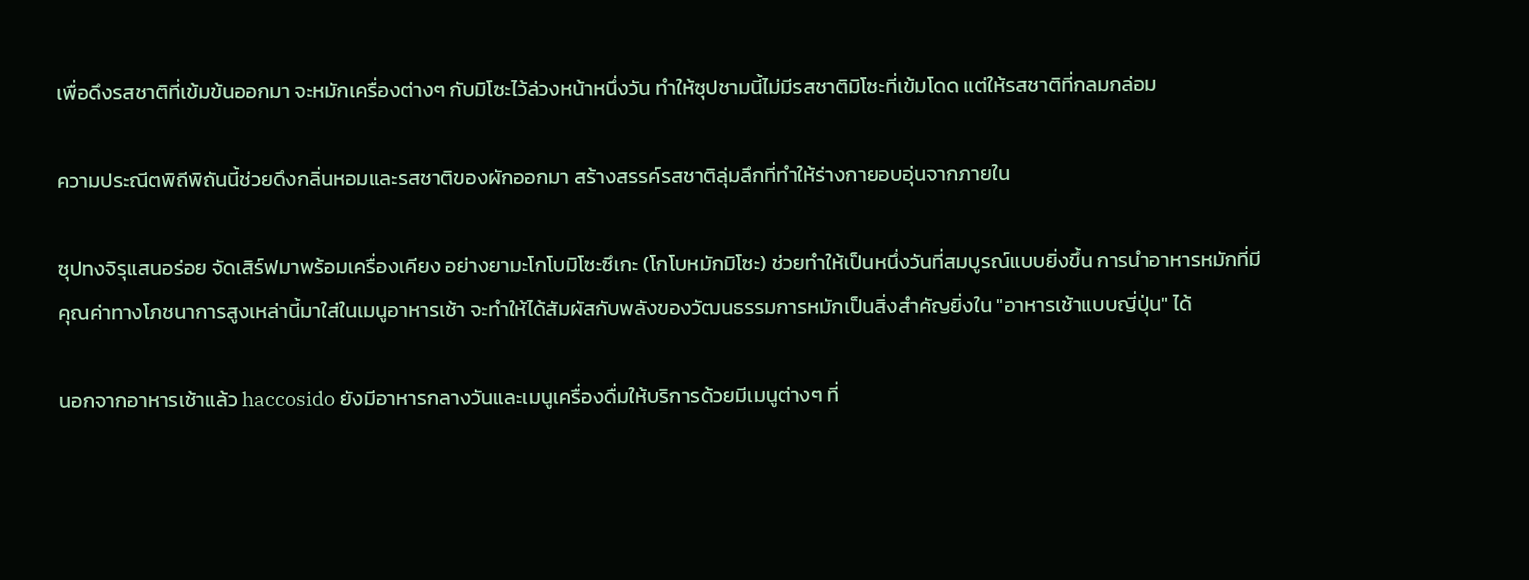เพื่อดึงรสชาติที่เข้มข้นออกมา จะหมักเครื่องต่างๆ กับมิโซะไว้ล่วงหน้าหนึ่งวัน ทำให้ซุปชามนี้ไม่มีรสชาติมิโซะที่เข้มโดด แต่ให้รสชาติที่กลมกล่อม

ความประณีตพิถีพิถันนี้ช่วยดึงกลิ่นหอมและรสชาติของผักออกมา สร้างสรรค์รสชาติลุ่มลึกที่ทำให้ร่างกายอบอุ่นจากภายใน

ซุปทงจิรุแสนอร่อย จัดเสิร์ฟมาพร้อมเครื่องเคียง อย่างยามะโกโบมิโซะซึเกะ (โกโบหมักมิโซะ) ช่วยทำให้เป็นหนึ่งวันที่สมบูรณ์แบบยิ่งขึ้น การนำอาหารหมักที่มีคุณค่าทางโภชนาการสูงเหล่านี้มาใส่ในเมนูอาหารเช้า จะทำให้ได้สัมผัสกับพลังของวัฒนธรรมการหมักเป็นสิ่งสำคัญยิ่งใน "อาหารเช้าแบบญี่ปุ่น" ได้

นอกจากอาหารเช้าแล้ว haccosido ยังมีอาหารกลางวันและเมนูเครื่องดื่มให้บริการด้วยมีเมนูต่างๆ ที่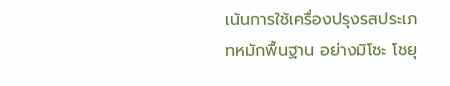เน้นการใช้เครื่องปรุงรสประเภทหมักพื้นฐาน อย่างมิโซะ โชยุ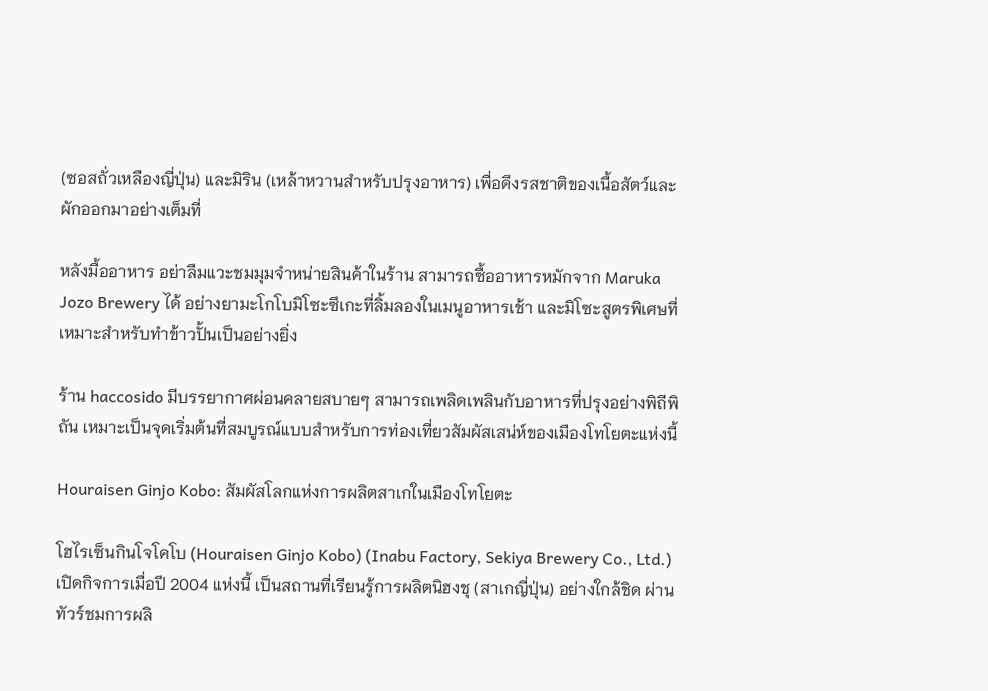(ซอสถั่วเหลืองญี่ปุ่น) และมิริน (เหล้าหวานสำหรับปรุงอาหาร) เพื่อดึงรสชาติของเนื้อสัตว์และผักออกมาอย่างเต็มที่

หลังมื้ออาหาร อย่าลืมแวะชมมุมจำหน่ายสินค้าในร้าน สามารถซื้ออาหารหมักจาก Maruka Jozo Brewery ได้ อย่างยามะโกโบมิโซะซึเกะที่ลิ้มลองในเมนูอาหารเช้า และมิโซะสูตรพิเศษที่เหมาะสำหรับทำข้าวปั้นเป็นอย่างยิ่ง

ร้าน haccosido มีบรรยากาศผ่อนคลายสบายๆ สามารถเพลิดเพลินกับอาหารที่ปรุงอย่างพิถีพิถัน เหมาะเป็นจุดเริ่มต้นที่สมบูรณ์แบบสำหรับการท่องเที่ยวสัมผัสเสน่ห์ของเมืองโทโยตะแห่งนี้

Houraisen Ginjo Kobo: สัมผัสโลกแห่งการผลิตสาเกในเมืองโทโยตะ

โฮไรเซ็นกินโจโคโบ (Houraisen Ginjo Kobo) (Inabu Factory, Sekiya Brewery Co., Ltd.) เปิดกิจการเมื่อปี 2004 แห่งนี้ เป็นสถานที่เรียนรู้การผลิตนิฮงชุ (สาเกญี่ปุ่น) อย่างใกล้ชิด ผ่านทัวร์ชมการผลิ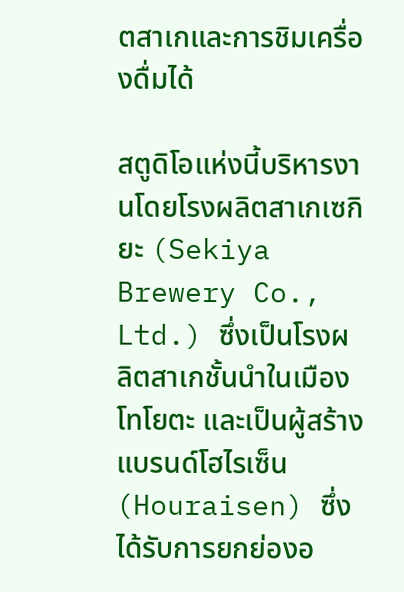ตสาเกและการชิมเครื่องดื่มได้

สตูดิโอแห่งนี้บริหารงานโดยโรงผลิตสาเกเซกิยะ (Sekiya Brewery Co., Ltd.) ซึ่งเป็นโรงผลิตสาเกชั้นนำในเมืองโทโยตะ และเป็นผู้สร้างแบรนด์โฮไรเซ็น (Houraisen) ซึ่งได้รับการยกย่องอ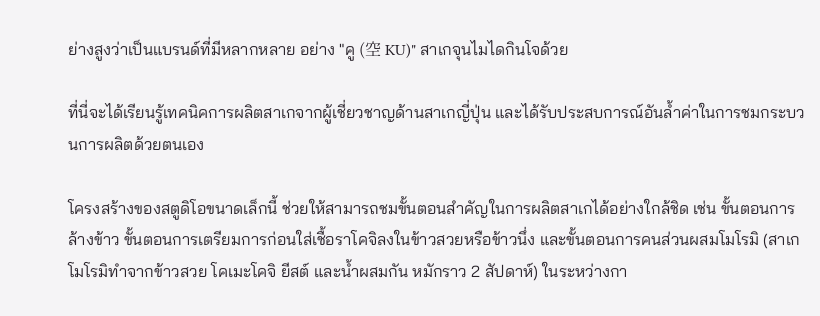ย่างสูงว่าเป็นแบรนด์ที่มีหลากหลาย อย่าง "คู (空 KU)" สาเกจุนไมไดกินโจด้วย

ที่นี่จะได้เรียนรู้เทคนิคการผลิตสาเกจากผู้เชี่ยวชาญด้านสาเกญี่ปุ่น และได้รับประสบการณ์อันล้ำค่าในการชมกระบวนการผลิตด้วยตนเอง

โครงสร้างของสตูดิโอขนาดเล็กนี้ ช่วยให้สามารถชมขั้นตอนสำคัญในการผลิตสาเกได้อย่างใกล้ชิด เช่น ขั้นตอนการล้างข้าว ขั้นตอนการเตรียมการก่อนใส่เชื้อราโคจิลงในข้าวสวยหรือข้าวนึ่ง และขั้นตอนการคนส่วนผสมโมโรมิ (สาเกโมโรมิทำจากข้าวสวย โคเมะโคจิ ยีสต์ และน้ำผสมกัน หมักราว 2 สัปดาห์) ในระหว่างกา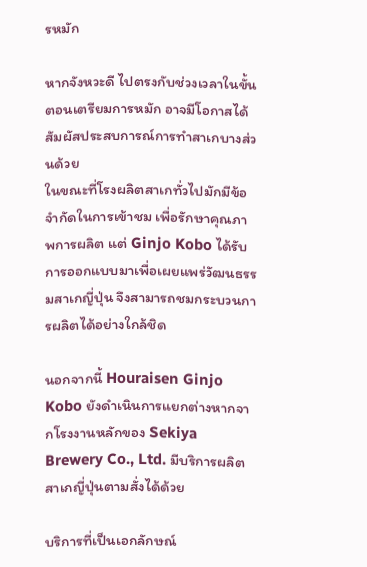รหมัก

หากจังหวะดี ไปตรงกับช่วงเวลาในขั้นตอนเตรียมการหมัก อาจมีโอกาสได้สัมผัสประสบการณ์การทำสาเกบางส่วนด้วย
ในขณะที่โรงผลิตสาเกทั่วไปมักมีข้อจำกัดในการเข้าชม เพื่อรักษาคุณภาพการผลิต แต่ Ginjo Kobo ได้รับการออกแบบมาเพื่อเผยแพร่วัฒนธรรมสาเกญี่ปุ่น จึงสามารถชมกระบวนการผลิตได้อย่างใกล้ชิด

นอกจากนี้ Houraisen Ginjo Kobo ยังดำเนินการแยกต่างหากจากโรงงานหลักของ Sekiya Brewery Co., Ltd. มีบริการผลิตสาเกญี่ปุ่นตามสั่งได้ด้วย

บริการที่เป็นเอกลักษณ์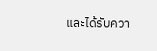และได้รับควา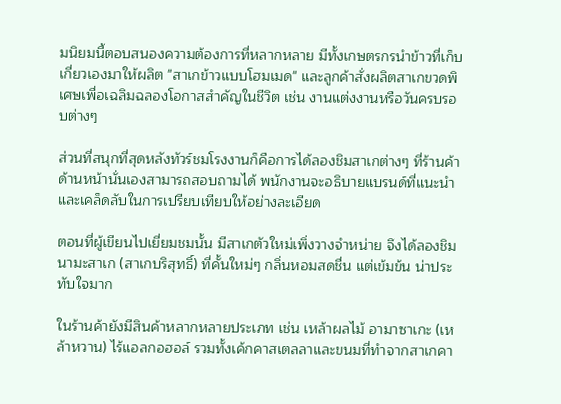มนิยมนี้ตอบสนองความต้องการที่หลากหลาย มีทั้งเกษตรกรนำข้าวที่เก็บเกี่ยวเองมาให้ผลิต "สาเกข้าวแบบโฮมเมด" และลูกค้าสั่งผลิตสาเกขวดพิเศษเพื่อเฉลิมฉลองโอกาสสำคัญในชีวิต เช่น งานแต่งงานหรือวันครบรอบต่างๆ

ส่วนที่สนุกที่สุดหลังทัวร์ชมโรงงานก็คือการได้ลองชิมสาเกต่างๆ ที่ร้านค้าด้านหน้านั่นเองสามารถสอบถามได้ พนักงานจะอธิบายแบรนด์ที่แนะนำและเคล็ดลับในการเปรียบเทียบให้อย่างละเอียด

ตอนที่ผู้เขียนไปเยี่ยมชมนั้น มีสาเกตัวใหม่เพิ่งวางจำหน่าย จึงได้ลองชิมนามะสาเก (สาเกบริสุทธิ์) ที่คั้นใหม่ๆ กลิ่นหอมสดชื่น แต่เข้มข้น น่าประทับใจมาก

ในร้านค้ายังมีสินค้าหลากหลายประเภท เช่น เหล้าผลไม้ อามาซาเกะ (เหล้าหวาน) ไร้แอลกอฮอล์ รวมทั้งเค้กคาสเตลลาและขนมที่ทำจากสาเกคา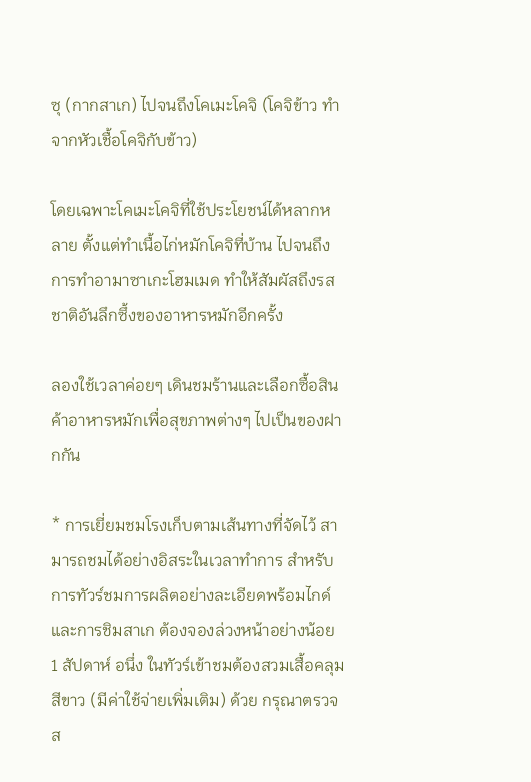ซุ (กากสาเก) ไปจนถึงโคเมะโคจิ (โคจิข้าว ทำจากหัวเชื้อโคจิกับข้าว)

โดยเฉพาะโคเมะโคจิที่ใช้ประโยชน์ได้หลากหลาย ตั้งแต่ทำเนื้อไก่หมักโคจิที่บ้าน ไปจนถึงการทำอามาซาเกะโฮมเมด ทำให้สัมผัสถึงรสชาติอันลึกซึ้งของอาหารหมักอีกครั้ง

ลองใช้เวลาค่อยๆ เดินชมร้านและเลือกซื้อสินค้าอาหารหมักเพื่อสุขภาพต่างๆ ไปเป็นของฝากกัน

* การเยี่ยมชมโรงเก็บตามเส้นทางที่จัดไว้ สามารถชมได้อย่างอิสระในเวลาทำการ สำหรับการทัวร์ชมการผลิตอย่างละเอียดพร้อมไกด์และการชิมสาเก ต้องจองล่วงหน้าอย่างน้อย 1 สัปดาห์ อนึ่ง ในทัวร์เข้าชมต้องสวมเสื้อคลุมสีขาว (มีค่าใช้จ่ายเพิ่มเติม) ด้วย กรุณาตรวจส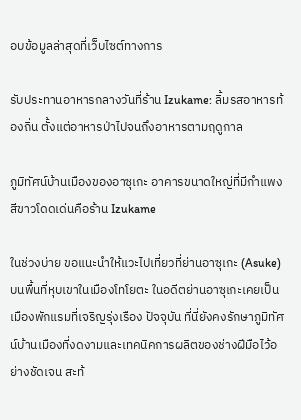อบข้อมูลล่าสุดที่เว็บไซต์ทางการ

รับประทานอาหารกลางวันที่ร้าน Izukame: ลิ้มรสอาหารท้องถิ่น ตั้งแต่อาหารป่าไปจนถึงอาหารตามฤดูกาล

ภูมิทัศน์บ้านเมืองของอาซุเกะ อาคารขนาดใหญ่ที่มีกำแพงสีขาวโดดเด่นคือร้าน Izukame

ในช่วงบ่าย ขอแนะนำให้แวะไปเที่ยวที่ย่านอาซุเกะ (Asuke) บนพื้นที่หุบเขาในเมืองโทโยตะ ในอดีตย่านอาซุเกะเคยเป็นเมืองพักแรมที่เจริญรุ่งเรือง ปัจจุบัน ที่นี่ยังคงรักษาภูมิทัศน์บ้านเมืองที่งดงามและเทคนิคการผลิตของช่างฝีมือไว้อย่างชัดเจน สะท้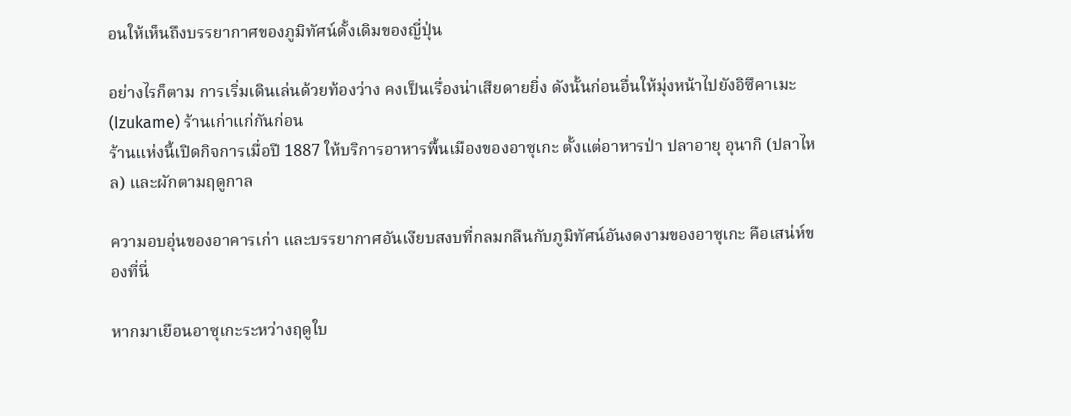อนให้เห็นถึงบรรยากาศของภูมิทัศน์ดั้งเดิมของญี่ปุ่น

อย่างไรก็ตาม การเริ่มเดินเล่นด้วยท้องว่าง คงเป็นเรื่องน่าเสียดายยิ่ง ดังนั้นก่อนอื่นให้มุ่งหน้าไปยังอิซึคาเมะ (Izukame) ร้านเก่าแก่กันก่อน
ร้านแห่งนี้เปิดกิจการเมื่อปี 1887 ให้บริการอาหารพื้นเมืองของอาซุเกะ ตั้งแต่อาหารป่า ปลาอายุ อุนากิ (ปลาไหล) และผักตามฤดูกาล

ความอบอุ่นของอาคารเก่า และบรรยากาศอันเงียบสงบที่กลมกลืนกับภูมิทัศน์อันงดงามของอาซุเกะ คือเสน่ห์ของที่นี่

หากมาเยือนอาซุเกะระหว่างฤดูใบ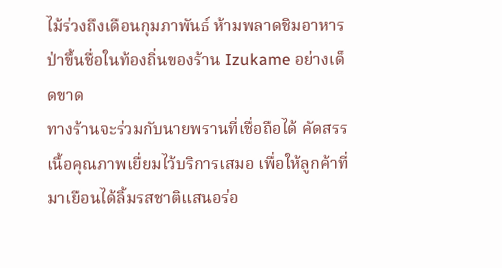ไม้ร่วงถึงเดือนกุมภาพันธ์ ห้ามพลาดชิมอาหารป่าขึ้นชื่อในท้องถิ่นของร้าน Izukame อย่างเด็ดขาด
ทางร้านจะร่วมกับนายพรานที่เชื่อถือได้ คัดสรรเนื้อคุณภาพเยื่ยมไว้บริการเสมอ เพื่อให้ลูกค้าที่มาเยือนได้ลิ้มรสชาติแสนอร่อ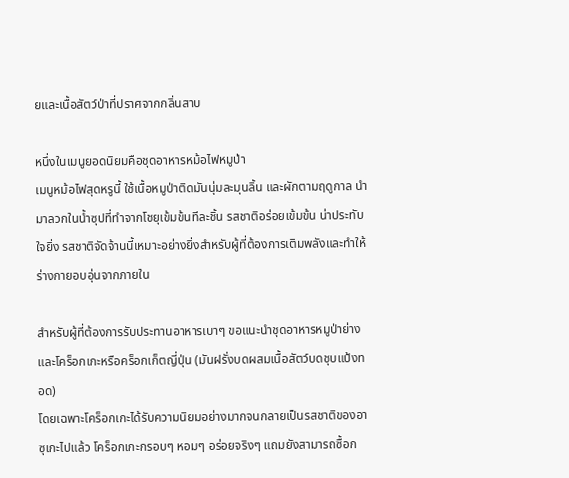ยและเนื้อสัตว์ป่าที่ปราศจากกลิ่นสาบ

หนึ่งในเมนูยอดนิยมคือชุดอาหารหม้อไฟหมูป่า
เมนูหม้อไฟสุดหรูนี้ ใช้เนื้อหมูป่าติดมันนุ่มละมุนลิ้น และผักตามฤดูกาล นำมาลวกในน้ำซุปที่ทำจากโชยุเข้มข้นทีละชิ้น รสชาติอร่อยเข้มข้น น่าประทับใจยิ่ง รสชาติจัดจ้านนี้เหมาะอย่างยิ่งสำหรับผู้ที่ต้องการเติมพลังและทำให้ร่างกายอบอุ่นจากภายใน

สำหรับผู้ที่ต้องการรับประทานอาหารเบาๆ ขอแนะนำชุดอาหารหมูป่าย่างและโคร็อกเกะหรือคร็อกเก็ตญี่ปุ่น (มันฝรั่งบดผสมเนื้อสัตว์บดชุบแป้งทอด)
โดยเฉพาะโคร็อกเกะได้รับความนิยมอย่างมากจนกลายเป็นรสชาติของอาซุเกะไปแล้ว โคร็อกเกะกรอบๆ หอมๆ อร่อยจริงๆ แถมยังสามารถซื้อก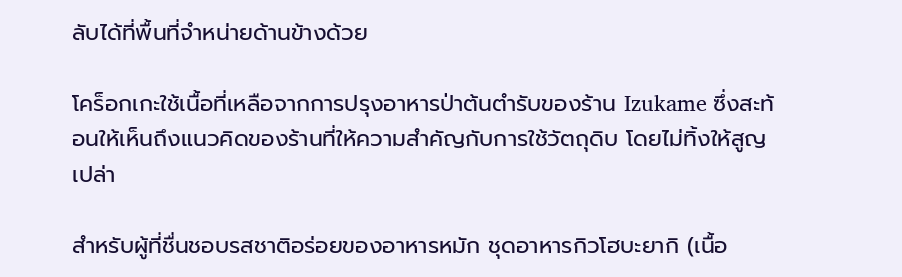ลับได้ที่พื้นที่จำหน่ายด้านข้างด้วย

โคร็อกเกะใช้เนื้อที่เหลือจากการปรุงอาหารป่าต้นตำรับของร้าน Izukame ซึ่งสะท้อนให้เห็นถึงแนวคิดของร้านที่ให้ความสำคัญกับการใช้วัตถุดิบ โดยไม่ทิ้งให้สูญเปล่า

สำหรับผู้ที่ชื่นชอบรสชาติอร่อยของอาหารหมัก ชุดอาหารกิวโฮบะยากิ (เนื้อ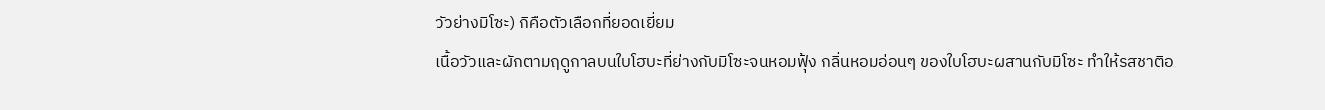วัวย่างมิโซะ) กิคือตัวเลือกที่ยอดเยี่ยม
เนื้อวัวและผักตามฤดูกาลบนใบโฮบะที่ย่างกับมิโซะจนหอมฟุ้ง กลิ่นหอมอ่อนๆ ของใบโฮบะผสานกับมิโซะ ทำให้รสชาติอ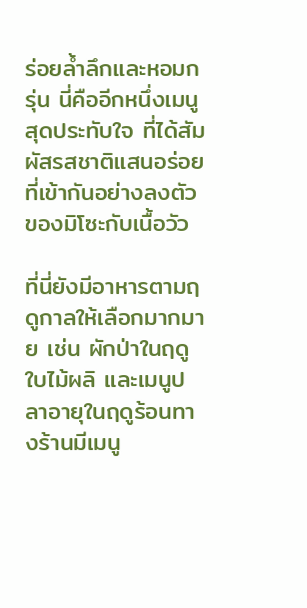ร่อยล้ำลึกและหอมกรุ่น นี่คืออีกหนึ่งเมนูสุดประทับใจ ที่ได้สัมผัสรสชาติแสนอร่อยที่เข้ากันอย่างลงตัวของมิโซะกับเนื้อวัว

ที่นี่ยังมีอาหารตามฤดูกาลให้เลือกมากมาย เช่น ผักป่าในฤดูใบไม้ผลิ และเมนูปลาอายุในฤดูร้อนทางร้านมีเมนู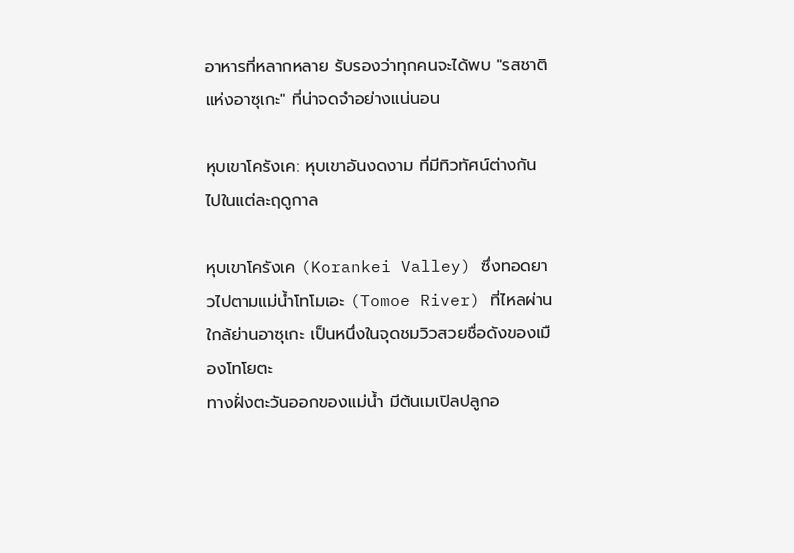อาหารที่หลากหลาย รับรองว่าทุกคนจะได้พบ "รสชาติแห่งอาซุเกะ" ที่น่าจดจำอย่างแน่นอน

หุบเขาโครังเค: หุบเขาอันงดงาม ที่มีทิวทัศน์ต่างกันไปในแต่ละฤดูกาล

หุบเขาโครังเค (Korankei Valley) ซึ่งทอดยาวไปตามแม่น้ำโทโมเอะ (Tomoe River) ที่ไหลผ่านใกล้ย่านอาซุเกะ เป็นหนึ่งในจุดชมวิวสวยชื่อดังของเมืองโทโยตะ
ทางฝั่งตะวันออกของแม่น้ำ มีต้นเมเปิลปลูกอ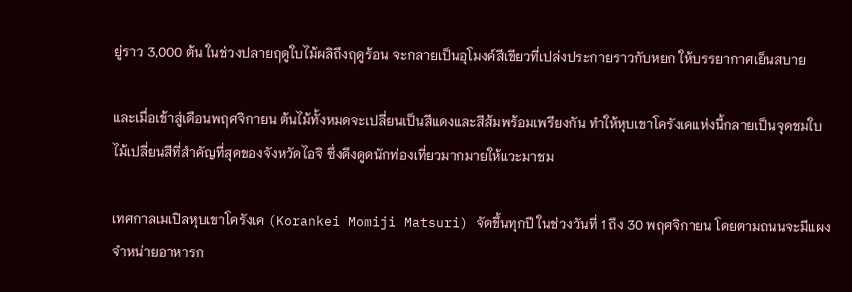ยู่ราว 3,000 ต้น ในช่วงปลายฤดูใบไม้ผลิถึงฤดูร้อน จะกลายเป็นอุโมงค์สีเขียวที่เปล่งประกายราวกับหยก ให้บรรยากาศเย็นสบาย

และเมื่อเข้าสู่เดือนพฤศจิกายน ต้นไม้ทั้งหมดจะเปลี่ยนเป็นสีแดงและสีส้มพร้อมเพรียงกัน ทำให้หุบเขาโครังเคแห่งนี้กลายเป็นจุดชมใบไม้เปลี่ยนสีที่สำคัญที่สุดของจังหวัดไอจิ ซึ่งดึงดูดนักท่องเที่ยวมากมายให้แวะมาชม

เทศกาลเมเปิลหุบเขาโครังเค (Korankei Momiji Matsuri) จัดขึ้นทุกปี ในช่วงวันที่ 1 ถึง 30 พฤศจิกายน โดยตามถนนจะมีแผงจำหน่ายอาหารก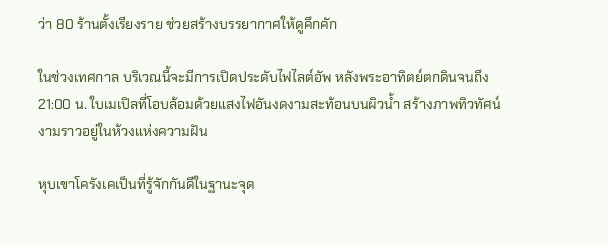ว่า 80 ร้านตั้งเรียงราย ช่วยสร้างบรรยากาศให้ดูคึกคัก

ในช่วงเทศกาล บริเวณนี้จะมีการเปิดประดับไฟไลต์อัพ หลังพระอาทิตย์ตกดินจนถึง 21:00 น. ใบเมเปิลที่โอบล้อมด้วยแสงไฟอันงดงามสะท้อนบนผิวน้ำ สร้างภาพทิวทัศน์งามราวอยู่ในห้วงแห่งความฝัน

หุบเขาโครังเคเป็นที่รู้จักกันดีในฐานะจุด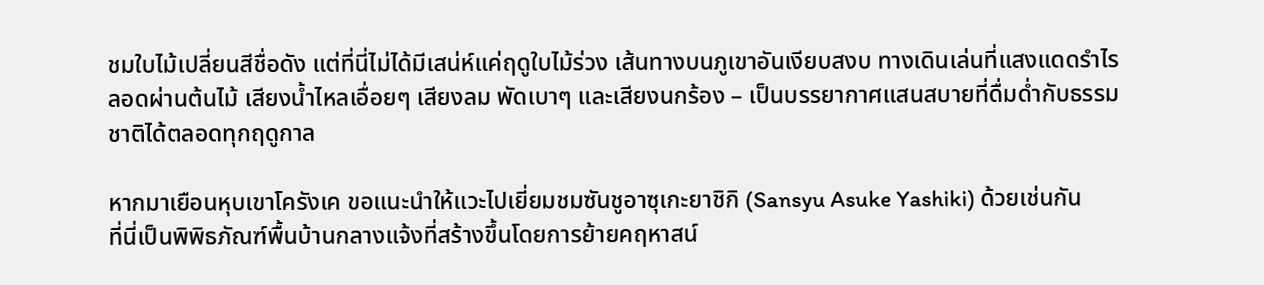ชมใบไม้เปลี่ยนสีชื่อดัง แต่ที่นี่ไม่ได้มีเสน่ห์แค่ฤดูใบไม้ร่วง เส้นทางบนภูเขาอันเงียบสงบ ทางเดินเล่นที่แสงแดดรำไรลอดผ่านต้นไม้ เสียงน้ำไหลเอื่อยๆ เสียงลม พัดเบาๆ และเสียงนกร้อง – เป็นบรรยากาศแสนสบายที่ดื่มด่ำกับธรรมชาติได้ตลอดทุกฤดูกาล

หากมาเยือนหุบเขาโครังเค ขอแนะนำให้แวะไปเยี่ยมชมซันชูอาซุเกะยาชิกิ (Sansyu Asuke Yashiki) ด้วยเช่นกัน
ที่นี่เป็นพิพิธภัณฑ์พื้นบ้านกลางแจ้งที่สร้างขึ้นโดยการย้ายคฤหาสน์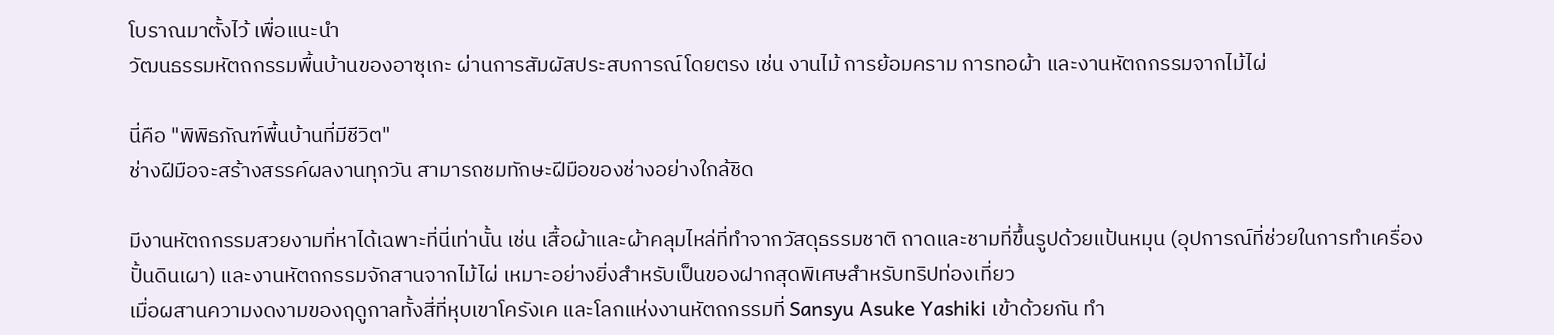โบราณมาตั้งไว้ เพื่อแนะนำ
วัฒนธรรมหัตถกรรมพื้นบ้านของอาซุเกะ ผ่านการสัมผัสประสบการณ์โดยตรง เช่น งานไม้ การย้อมคราม การทอผ้า และงานหัตถกรรมจากไม้ไผ่

นี่คือ "พิพิธภัณฑ์พื้นบ้านที่มีชีวิต"
ช่างฝีมือจะสร้างสรรค์ผลงานทุกวัน สามารถชมทักษะฝีมือของช่างอย่างใกล้ชิด

มีงานหัตถกรรมสวยงามที่หาได้เฉพาะที่นี่เท่านั้น เช่น เสื้อผ้าและผ้าคลุมไหล่ที่ทำจากวัสดุธรรมชาติ ถาดและชามที่ขึ้นรูปด้วยแป้นหมุน (อุปการณ์ที่ช่วยในการทำเครื่องปั้นดินเผา) และงานหัตถกรรมจักสานจากไม้ไผ่ เหมาะอย่างยิ่งสำหรับเป็นของฝากสุดพิเศษสำหรับทริปท่องเที่ยว
เมื่อผสานความงดงามของฤดูกาลทั้งสี่ที่หุบเขาโครังเค และโลกแห่งงานหัตถกรรมที่ Sansyu Asuke Yashiki เข้าด้วยกัน ทำ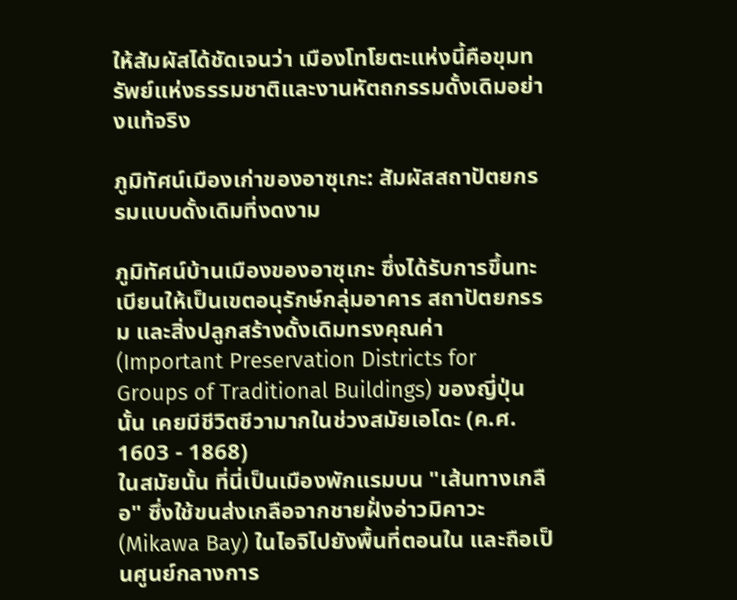ให้สัมผัสได้ชัดเจนว่า เมืองโทโยตะแห่งนี้คือขุมทรัพย์แห่งธรรมชาติและงานหัตถกรรมดั้งเดิมอย่างแท้จริง

ภูมิทัศน์เมืองเก่าของอาซุเกะ: สัมผัสสถาปัตยกรรมแบบดั้งเดิมที่งดงาม

ภูมิทัศน์บ้านเมืองของอาซุเกะ ซึ่งได้รับการขึ้นทะเบียนให้เป็นเขตอนุรักษ์กลุ่มอาคาร สถาปัตยกรรม และสิ่งปลูกสร้างดั้งเดิมทรงคุณค่า (Important Preservation Districts for Groups of Traditional Buildings) ของญี่ปุ่นนั้น เคยมีชีวิตชีวามากในช่วงสมัยเอโดะ (ค.ศ. 1603 - 1868)
ในสมัยนั้น ที่นี่เป็นเมืองพักแรมบน "เส้นทางเกลือ" ซึ่งใช้ขนส่งเกลือจากชายฝั่งอ่าวมิคาวะ (Mikawa Bay) ในไอจิไปยังพื้นที่ตอนใน และถือเป็นศูนย์กลางการ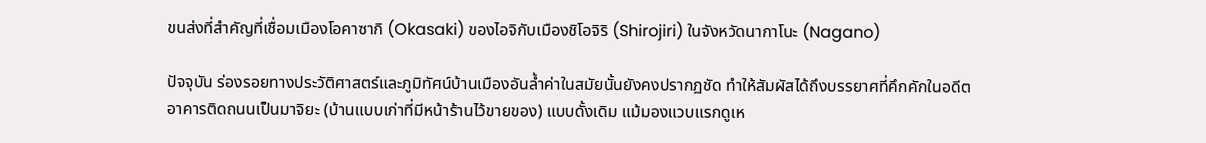ขนส่งที่สำคัญที่เชื่อมเมืองโอคาซากิ (Okasaki) ของไอจิกับเมืองชิโอจิริ (Shirojiri) ในจังหวัดนากาโนะ (Nagano)

ปัจจุบัน ร่องรอยทางประวัติศาสตร์และภูมิทัศน์บ้านเมืองอันล้ำค่าในสมัยนั้นยังคงปรากฏชัด ทำให้สัมผัสได้ถึงบรรยาศที่คึกคักในอดีต
อาคารติดถนนเป็นมาจิยะ (บ้านแบบเก่าที่มีหน้าร้านไว้ขายของ) แบบดั้งเดิม แม้มองแวบแรกดูเห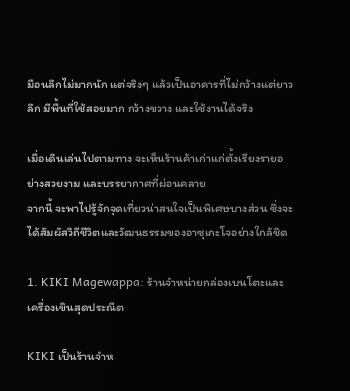มือนลึกไม่มากนัก แต่จริงๆ แล้วเป็นอาคารที่ไม่กว้างแต่ยาวลึก มีพื้นที่ใช้สอยมาก กว้างขวาง และใช้งานได้จริง

เมื่อเดินเล่นไปตามทาง จะเห็นร้านค้าเก่าแก่ตั้งเรียงรายอย่างสวยงาม และบรรยากาศที่ผ่อนคลาย
จากนี้ จะพาไปรู้จักจุดเที่ยวน่าสนใจเป็นพิเศษบางส่วน ซึ่งจะได้สัมผัสวิถีชีวิตและวัฒนธรรมของอาซุเกะโจอย่างใกล้ชิด

1. KIKI Magewappa: ร้านจำหน่ายกล่องเบนโตะและเครื่องเขินสุดประณีต

KIKI เป็นร้านจำห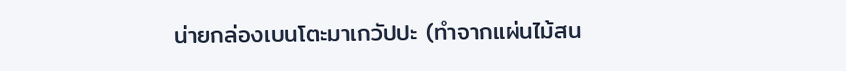น่ายกล่องเบนโตะมาเกวัปปะ (ทำจากแผ่นไม้สน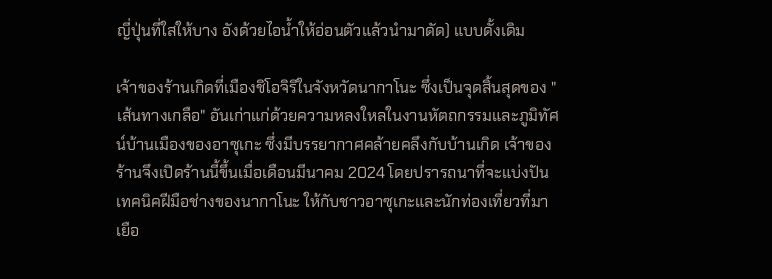ญี่ปุ่นที่ใสให้บาง อังด้วยไอน้ำให้อ่อนตัวแล้วนำมาดัด) แบบดั้งเดิม

เจ้าของร้านเกิดที่เมืองชิโอจิริในจังหวัดนากาโนะ ซึ่งเป็นจุดสิ้นสุดของ "เส้นทางเกลือ" อันเก่าแก่ด้วยความหลงใหลในงานหัตถกรรมและภูมิทัศน์บ้านเมืองของอาซุเกะ ซึ่งมีบรรยากาศคล้ายคลึงกับบ้านเกิด เจ้าของร้านจึงเปิดร้านนี้ขึ้นเมื่อเดือนมีนาคม 2024 โดยปรารถนาที่จะแบ่งปันเทคนิคฝีมือช่างของนากาโนะ ให้กับชาวอาซุเกะและนักท่องเที่ยวที่มาเยือ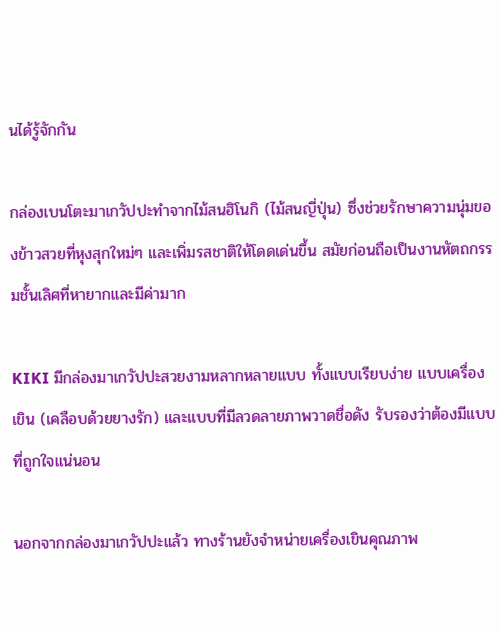นได้รู้จักกัน

กล่องเบนโตะมาเกวัปปะทำจากไม้สนฮิโนกิ (ไม้สนญี่ปุ่น) ซึ่งช่วยรักษาความนุ่มของข้าวสวยที่หุงสุกใหม่ๆ และเพิ่มรสชาติให้โดดเด่นขึ้น สมัยก่อนถือเป็นงานหัตถกรรมชั้นเลิศที่หายากและมีค่ามาก

KIKI มีกล่องมาเกวัปปะสวยงามหลากหลายแบบ ทั้งแบบเรียบง่าย แบบเครื่องเขิน (เคลือบด้วยยางรัก) และแบบที่มีลวดลายภาพวาดชื่อดัง รับรองว่าต้องมีแบบที่ถูกใจแน่นอน

นอกจากกล่องมาเกวัปปะแล้ว ทางร้านยังจำหน่ายเครื่องเขินคุณภาพ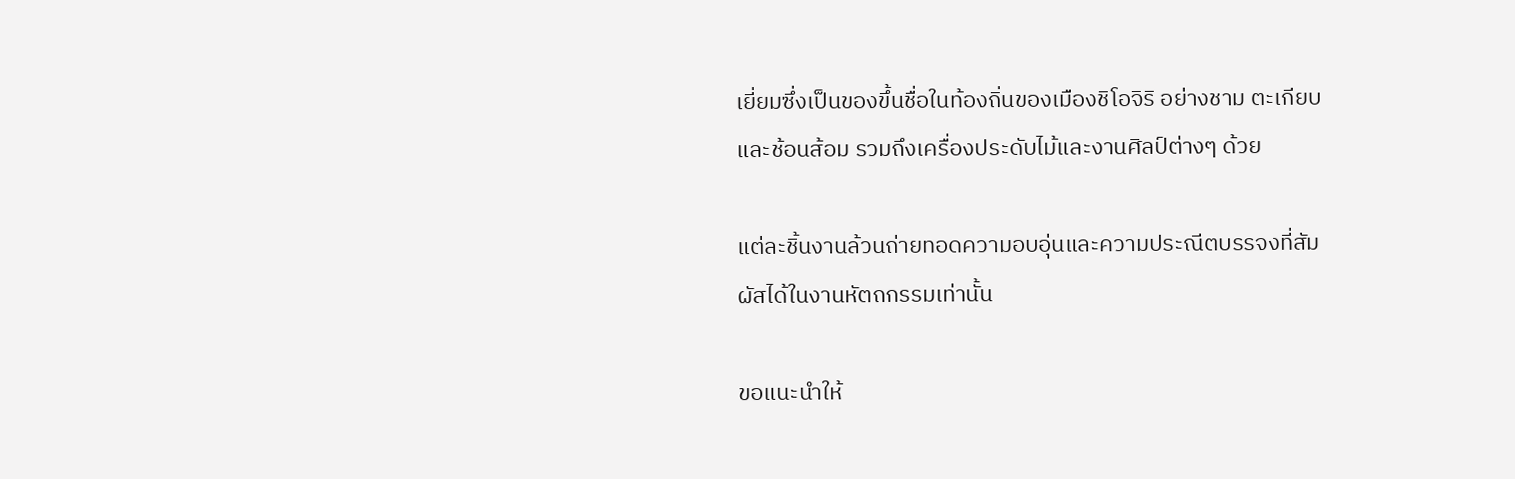เยี่ยมซึ่งเป็นของขึ้นชื่อในท้องถิ่นของเมืองชิโอจิริ อย่างชาม ตะเกียบ และช้อนส้อม รวมถึงเครื่องประดับไม้และงานศิลป์ต่างๆ ด้วย

แต่ละชิ้นงานล้วนถ่ายทอดความอบอุ่นและความประณีตบรรจงที่สัมผัสได้ในงานหัตถกรรมเท่านั้น

ขอแนะนำให้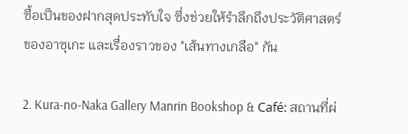ซื้อเป็นของฝากสุดประทับใจ ซึ่งช่วยให้รำลึกถึงประวัติศาสตร์ของอาซุเกะ และเรื่องราวของ "เส้นทางเกลือ" กัน

2. Kura-no-Naka Gallery Manrin Bookshop & Café: สถานที่ผ่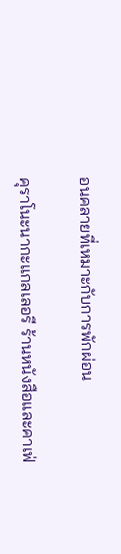อนคลายที่เหมาะกับการพักผ่อน

คุราโนะนากะแกลเลอรี ร้านหนังสือและคาเฟ่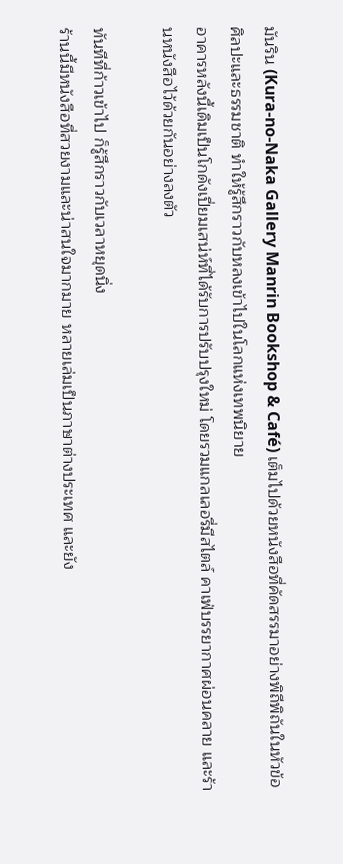มันริน (Kura-no-Naka Gallery Manrin Bookshop & Café) เต็มไปด้วยหนังสือที่คัดสรรมาอย่างพิถีพิถันในหัวข้อศิลปะและธรรมชาติ ทำให้รู้สึกราวกับหลงเข้าไปในโลกแห่งเทพนิยาย
อาคารหลังนี้เดิมเป็นโกดังเปี่ยมเสน่ห์ที่ได้รับการปรับปรุงใหม่ โดยรวมแกลเลอรี่มีสไตล์ คาเฟ่บรรยากาศผ่อนคลาย และร้านหนังสือไว้ด้วยกันอย่างลงตัว

ทันทีที่ก้าวเข้าไป ก็รู้สึกราวกับเวลาหยุดนิ่ง
ร้านนี้มีหนังสือที่สวยงามและน่าสนใจมากมาย หลายเล่มเป็นภาษาต่างประเทศ และยัง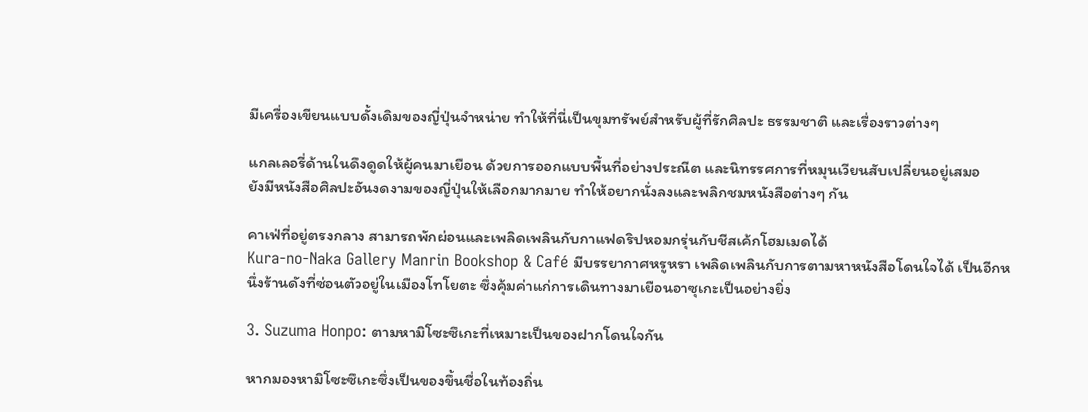มีเครื่องเขียนแบบดั้งเดิมของญี่ปุ่นจำหน่าย ทำให้ที่นี่เป็นขุมทรัพย์สำหรับผู้ที่รักศิลปะ ธรรมชาติ และเรื่องราวต่างๆ

แกลเลอรี่ด้านในดึงดูดให้ผู้คนมาเยือน ด้วยการออกแบบพื้นที่อย่างประณีต และนิทรรศการที่หมุนเวียนสับเปลี่ยนอยู่เสมอ
ยังมีหนังสือศิลปะอันงดงามของญี่ปุ่นให้เลือกมากมาย ทำให้อยากนั่งลงและพลิกชมหนังสือต่างๆ กัน

คาเฟ่ที่อยู่ตรงกลาง สามารถพักผ่อนและเพลิดเพลินกับกาแฟดริปหอมกรุ่นกับชีสเค้กโฮมเมดได้
Kura-no-Naka Gallery Manrin Bookshop & Café มีบรรยากาศหรูหรา เพลิดเพลินกับการตามหาหนังสือโดนใจได้ เป็นอีกหนึ่งร้านดังที่ซ่อนตัวอยู่ในเมืองโทโยตะ ซึ่งคุ้มค่าแก่การเดินทางมาเยือนอาซุเกะเป็นอย่างยิ่ง

3. Suzuma Honpo: ตามหามิโซะซึเกะที่เหมาะเป็นของฝากโดนใจกัน

หากมองหามิโซะซึเกะซึ่งเป็นของขึ้นชื่อในท้องถิ่น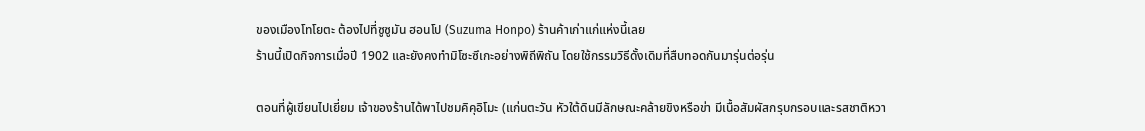ของเมืองโทโยตะ ต้องไปที่ซูซูมัน ฮอนโป (Suzuma Honpo) ร้านค้าเก่าแก่แห่งนี้เลย
ร้านนี้เปิดกิจการเมื่อปี 1902 และยังคงทำมิโซะซึเกะอย่างพิถีพิถัน โดยใช้กรรมวิธีดั้งเดิมที่สืบทอดกันมารุ่นต่อรุ่น

ตอนที่ผู้เขียนไปเยี่ยม เจ้าของร้านได้พาไปชมคิคุอิโมะ (แก่นตะวัน หัวใต้ดินมีลักษณะคล้ายขิงหรือข่า มีเนื้อสัมผัสกรุบกรอบและรสชาติหวา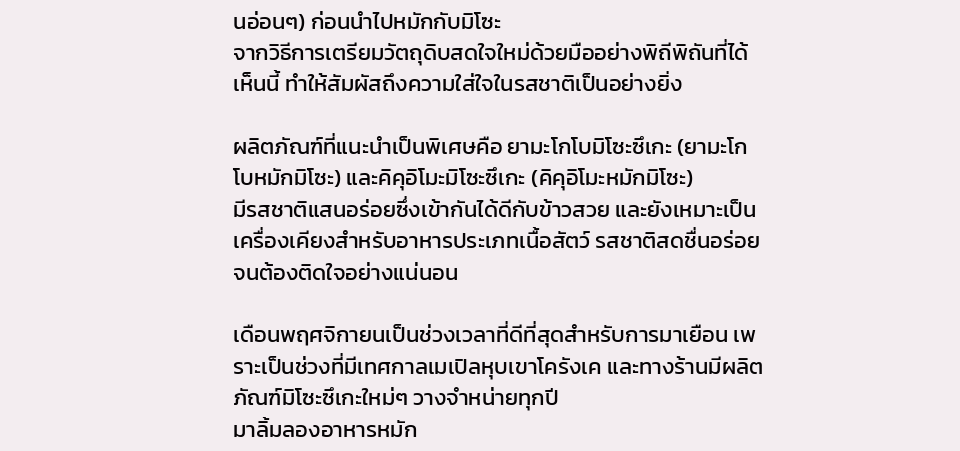นอ่อนๆ) ก่อนนำไปหมักกับมิโซะ
จากวิธีการเตรียมวัตถุดิบสดใจใหม่ด้วยมืออย่างพิถีพิถันที่ได้เห็นนี้ ทำให้สัมผัสถึงความใส่ใจในรสชาติเป็นอย่างยิ่ง

ผลิตภัณฑ์ที่แนะนำเป็นพิเศษคือ ยามะโกโบมิโซะซึเกะ (ยามะโกโบหมักมิโซะ) และคิคุอิโมะมิโซะซึเกะ (คิคุอิโมะหมักมิโซะ)
มีรสชาติแสนอร่อยซึ่งเข้ากันได้ดีกับข้าวสวย และยังเหมาะเป็นเครื่องเคียงสำหรับอาหารประเภทเนื้อสัตว์ รสชาติสดชื่นอร่อยจนต้องติดใจอย่างแน่นอน

เดือนพฤศจิกายนเป็นช่วงเวลาที่ดีที่สุดสำหรับการมาเยือน เพราะเป็นช่วงที่มีเทศกาลเมเปิลหุบเขาโครังเค และทางร้านมีผลิตภัณฑ์มิโซะซึเกะใหม่ๆ วางจำหน่ายทุกปี
มาลิ้มลองอาหารหมัก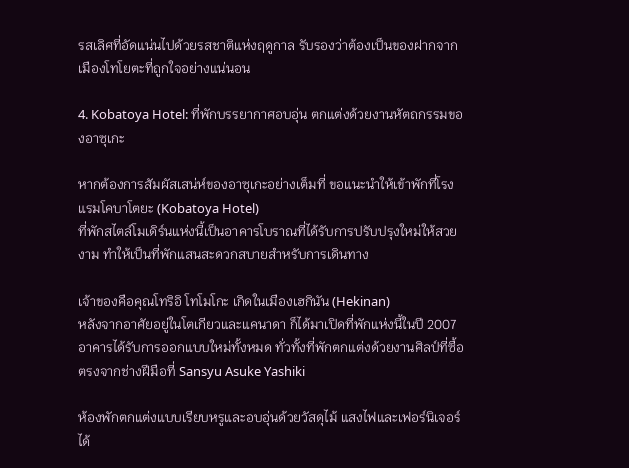รสเลิศที่อัดแน่นไปด้วยรสชาติแห่งฤดูกาล รับรองว่าต้องเป็นของฝากจากเมืองโทโยตะที่ถูกใจอย่างแน่นอน

4. Kobatoya Hotel: ที่พักบรรยากาศอบอุ่น ตกแต่งด้วยงานหัตถกรรมของอาซุเกะ

หากต้องการสัมผัสเสน่ห์ของอาซุเกะอย่างเต็มที่ ขอแนะนำให้เข้าพักที่โรงแรมโคบาโตยะ (Kobatoya Hotel)
ที่พักสไตล์โมเดิร์นแห่งนี้เป็นอาคารโบราณที่ได้รับการปรับปรุงใหม่ให้สวยงาม ทำให้เป็นที่พักแสนสะดวกสบายสำหรับการเดินทาง

เจ้าของคือคุณโทริอิ โทโมโกะ เกิดในเมืองเฮกินัน (Hekinan)
หลังจากอาศัยอยู่ในโตเกียวและแคนาดา ก็ได้มาเปิดที่พักแห่งนี้ในปี 2007 อาคารได้รับการออกแบบใหม่ทั้งหมด ทั่วทั้งที่พักตกแต่งด้วยงานศิลป์ที่ซื้อตรงจากช่างฝีมือที่ Sansyu Asuke Yashiki

ห้องพักตกแต่งแบบเรียบหรูและอบอุ่นด้วยวัสดุไม้ แสงไฟและเฟอร์นิเจอร์ได้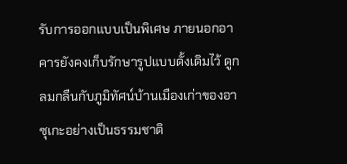รับการออกแบบเป็นพิเศษ ภายนอกอาคารยังคงเก็บรักษารูปแบบดั้งเดิมไว้ ดูกลมกลืนกับภูมิทัศน์บ้านเมืองเก่าของอาซุเกะอย่างเป็นธรรมชาติ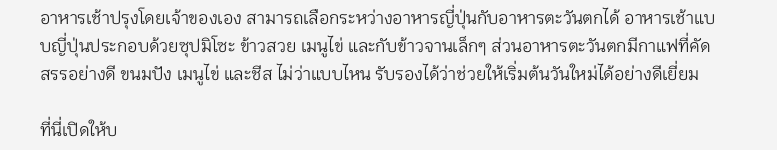อาหารเช้าปรุงโดยเจ้าของเอง สามารถเลือกระหว่างอาหารญี่ปุ่นกับอาหารตะวันตกได้ อาหารเช้าแบบญี่ปุ่นประกอบด้วยซุปมิโซะ ข้าวสวย เมนูไข่ และกับข้าวจานเล็กๆ ส่วนอาหารตะวันตกมีกาแฟที่คัดสรรอย่างดี ขนมปัง เมนูไข่ และชีส ไม่ว่าแบบไหน รับรองได้ว่าช่วยให้เริ่มต้นวันใหม่ได้อย่างดีเยี่ยม

ที่นี่เปิดให้บ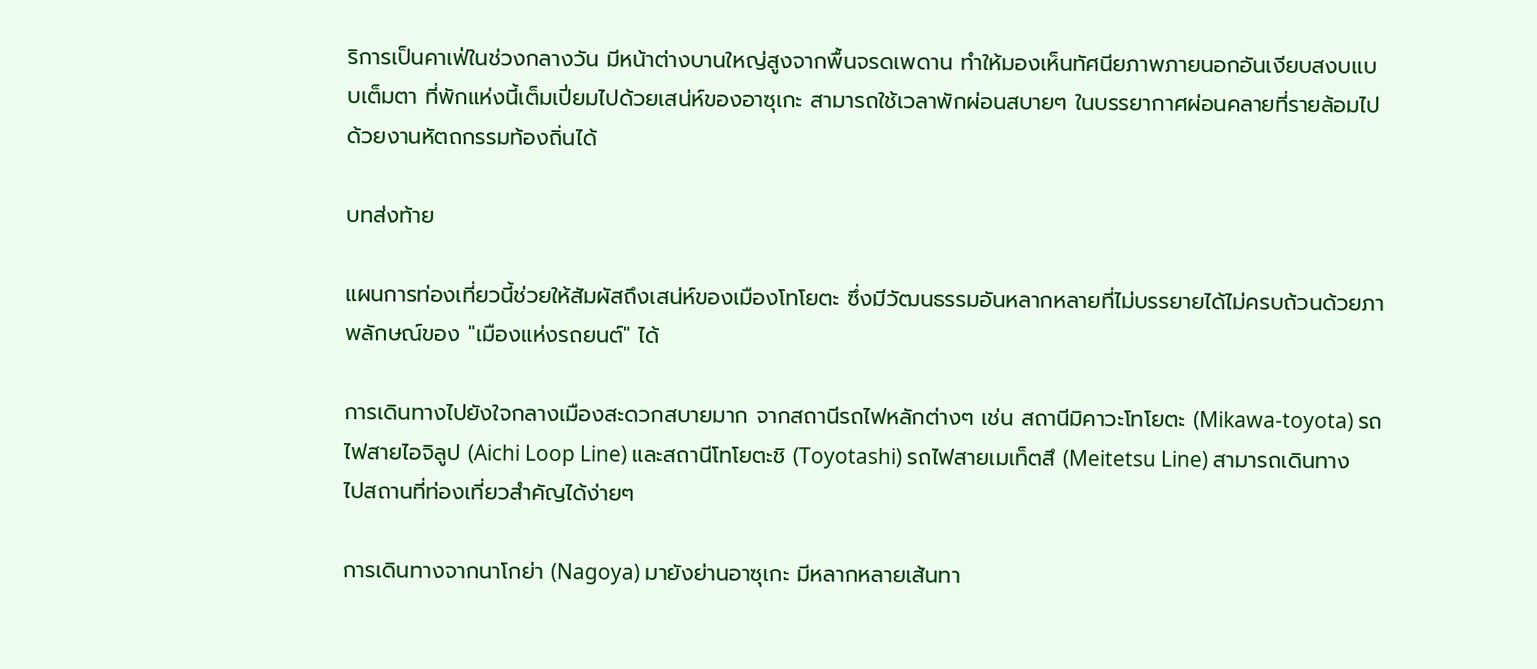ริการเป็นคาเฟ่ในช่วงกลางวัน มีหน้าต่างบานใหญ่สูงจากพื้นจรดเพดาน ทำให้มองเห็นทัศนียภาพภายนอกอันเงียบสงบแบบเต็มตา ที่พักแห่งนี้เต็มเปี่ยมไปด้วยเสน่ห์ของอาซุเกะ สามารถใช้เวลาพักผ่อนสบายๆ ในบรรยากาศผ่อนคลายที่รายล้อมไปด้วยงานหัตถกรรมท้องถิ่นได้

บทส่งท้าย

แผนการท่องเที่ยวนี้ช่วยให้สัมผัสถึงเสน่ห์ของเมืองโทโยตะ ซึ่งมีวัฒนธรรมอันหลากหลายที่ไม่บรรยายได้ไม่ครบถ้วนด้วยภาพลักษณ์ของ "เมืองแห่งรถยนต์" ได้

การเดินทางไปยังใจกลางเมืองสะดวกสบายมาก จากสถานีรถไฟหลักต่างๆ เช่น สถานีมิคาวะโทโยตะ (Mikawa-toyota) รถไฟสายไอจิลูป (Aichi Loop Line) และสถานีโทโยตะชิ (Toyotashi) รถไฟสายเมเท็ตสึ (Meitetsu Line) สามารถเดินทางไปสถานที่ท่องเที่ยวสำคัญได้ง่ายๆ

การเดินทางจากนาโกย่า (Nagoya) มายังย่านอาซุเกะ มีหลากหลายเส้นทา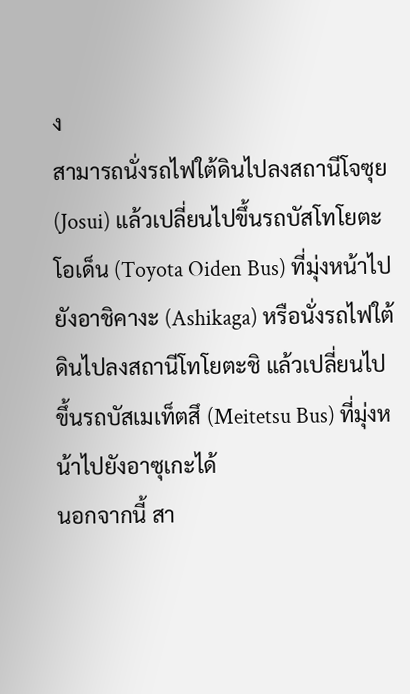ง
สามารถนั่งรถไฟใต้ดินไปลงสถานีโจซุย (Josui) แล้วเปลี่ยนไปขึ้นรถบัสโทโยตะโอเด็น (Toyota Oiden Bus) ที่มุ่งหน้าไปยังอาชิคางะ (Ashikaga) หรือนั่งรถไฟใต้ดินไปลงสถานีโทโยตะชิ แล้วเปลี่ยนไปขึ้นรถบัสเมเท็ตสึ (Meitetsu Bus) ที่มุ่งหน้าไปยังอาซุเกะได้
นอกจากนี้ สา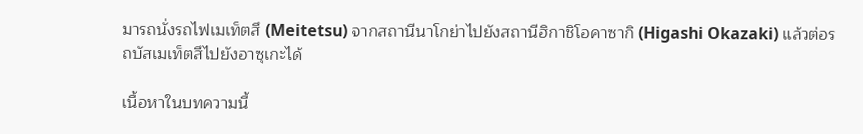มารถนั่งรถไฟเมเท็ตสึ (Meitetsu) จากสถานีนาโกย่าไปยังสถานีฮิกาชิโอคาซากิ (Higashi Okazaki) แล้วต่อรถบัสเมเท็ตสึไปยังอาซุเกะได้

เนื้อหาในบทความนี้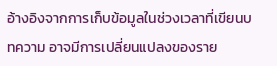อ้างอิงจากการเก็บข้อมูลในช่วงเวลาที่เขียนบทความ อาจมีการเปลี่ยนแปลงของราย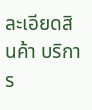ละเอียดสินค้า บริการ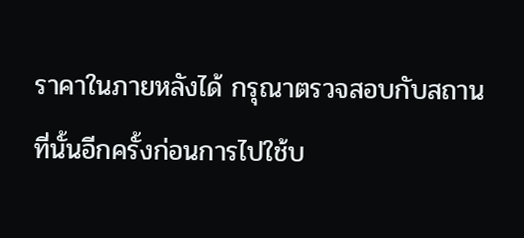ราคาในภายหลังได้ กรุณาตรวจสอบกับสถานที่นั้นอีกครั้งก่อนการไปใช้บ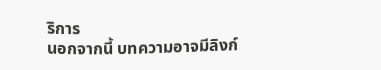ริการ
นอกจากนี้ บทความอาจมีลิงก์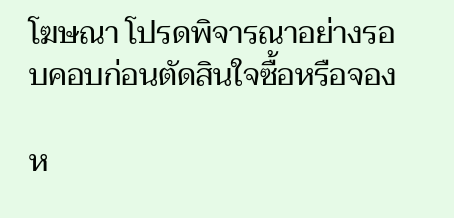โฆษณา โปรดพิจารณาอย่างรอบคอบก่อนตัดสินใจซื้อหรือจอง

ห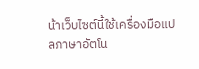น้าเว็บไซต์นี้ใช้เครื่องมือแปลภาษาอัตโน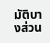มัติบางส่วน